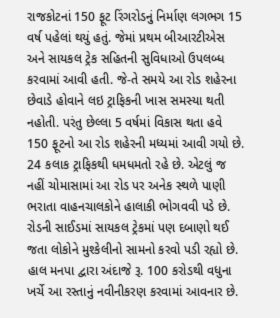રાજકોટનાં 150 ફૂટ રિંગરોડનું નિર્માણ લગભગ 15 વર્ષ પહેલાં થયું હતું. જેમાં પ્રથમ બીઆરટીએસ અને સાયકલ ટ્રેક સહિતની સુવિધાઓ ઉપલબ્ધ કરવામાં આવી હતી. જે-તે સમયે આ રોડ શહેરના છેવાડે હોવાને લઇ ટ્રાફિકની ખાસ સમસ્યા થતી નહોતી. પરંતુ છેલ્લા 5 વર્ષમાં વિકાસ થતા હવે 150 ફૂટનો આ રોડ શહેરની મધ્યમાં આવી ગયો છે. 24 કલાક ટ્રાફિકથી ધમધમતો રહે છે. એટલું જ નહીં ચોમાસામાં આ રોડ પર અનેક સ્થળે પાણી ભરાતા વાહનચાલકોને હાલાકી ભોગવવી પડે છે. રોડની સાઈડમાં સાયકલ ટ્રેકમાં પણ દબાણો થઈ જતા લોકોને મુશ્કેલીનો સામનો કરવો પડી રહ્યો છે.
હાલ મનપા દ્વારા અંદાજે રૂ. 100 કરોડથી વધુના ખર્ચે આ રસ્તાનું નવીનીકરણ કરવામાં આવનાર છે.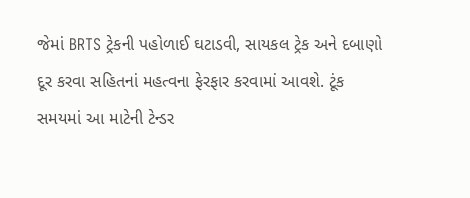જેમાં BRTS ટ્રેકની પહોળાઈ ઘટાડવી, સાયકલ ટ્રેક અને દબાણો દૂર કરવા સહિતનાં મહત્વના ફેરફાર કરવામાં આવશે. ટૂંક સમયમાં આ માટેની ટેન્ડર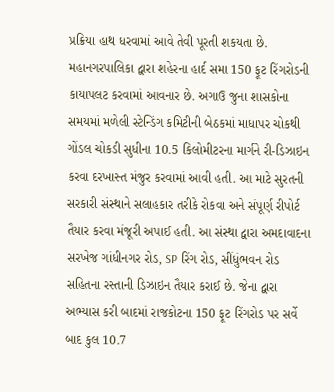પ્રક્રિયા હાથ ધરવામાં આવે તેવી પૂરતી શકયતા છે.
મહાનગરપાલિકા દ્વારા શહેરના હાર્દ સમા 150 ફૂટ રિંગરોડની કાયાપલટ કરવામાં આવનાર છે. અગાઉ જુના શાસકોના સમયમાં મળેલી સ્ટેન્ડિંગ કમિટીની બેઠકમાં માધાપર ચોકથી ગોંડલ ચોકડી સુધીના 10.5 કિલોમીટરના માર્ગને રી-ડિઝાઇન કરવા દરખાસ્ત મંજુર કરવામાં આવી હતી. આ માટે સુરતની સરકારી સંસ્થાને સલાહકાર તરીકે રોકવા અને સંપૂર્ણ રીપોર્ટ તૈયાર કરવા મંજૂરી અપાઈ હતી. આ સંસ્થા દ્વારા અમદાવાદના સરખેજ ગાંધીનગર રોડ, SP રિંગ રોડ, સીંધુંભવન રોડ સહિતના રસ્તાની ડિઝાઇન તૈયાર કરાઈ છે. જેના દ્વારા અભ્યાસ કરી બાદમાં રાજકોટના 150 ફૂટ રિંગરોડ પર સર્વે બાદ કુલ 10.7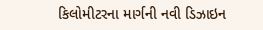કિલોમીટરના માર્ગની નવી ડિઝાઇન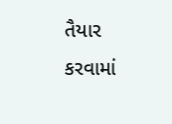તૈયાર કરવામાં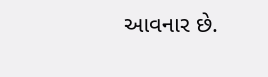આવનાર છે.